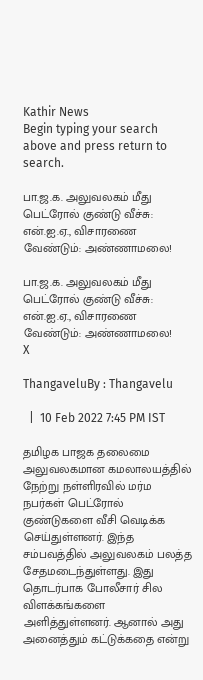Kathir News
Begin typing your search above and press return to search.

பா.ஜ.க. அலுவலகம் மீது பெட்ரோல் குண்டு வீச்சு: என்.ஐ.ஏ., விசாரணை வேண்டும்: அண்ணாமலை!

பா.ஜ.க. அலுவலகம் மீது பெட்ரோல் குண்டு வீச்சு: என்.ஐ.ஏ., விசாரணை வேண்டும்: அண்ணாமலை!
X

ThangaveluBy : Thangavelu

  |  10 Feb 2022 7:45 PM IST

தமிழக பாஜக தலைமை அலுவலகமான கமலாலயத்தில் நேற்று நள்ளிரவில் மர்ம நபர்கள் பெட்ரோல் குண்டுகளை வீசி வெடிக்க செய்துள்ளனர். இந்த சம்பவத்தில் அலுவலகம் பலத்த சேதமடைந்துள்ளது. இது தொடர்பாக போலீசார் சில விளக்கங்களை அளித்துள்ளனர். ஆனால் அது அனைத்தும் கட்டுக்கதை என்று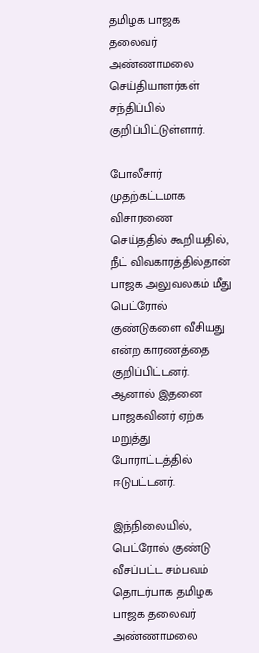தமிழக பாஜக தலைவர் அண்ணாமலை செய்தியாளர்கள் சந்திப்பில் குறிப்பிட்டுள்ளார்.

போலீசார் முதற்கட்டமாக விசாரணை செய்ததில் கூறியதில், நீட் விவகாரத்தில்தான் பாஜக அலுவலகம் மீது பெட்ரோல் குண்டுகளை வீசியது என்ற காரணத்தை குறிப்பிட்டனர். ஆனால் இதனை பாஜகவினர் ஏற்க மறுத்து போராட்டத்தில் ஈடுபட்டனர்.

இந்நிலையில், பெட்ரோல் குண்டு வீசப்பட்ட சம்பவம் தொடர்பாக தமிழக பாஜக தலைவர் அண்ணாமலை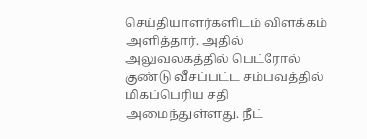செய்தியாளர்களிடம் விளக்கம் அளித்தார். அதில் அலுவலகத்தில் பெட்ரோல் குண்டு வீசப்பட்ட சம்பவத்தில் மிகப்பெரிய சதி அமைந்துள்ளது. நீட்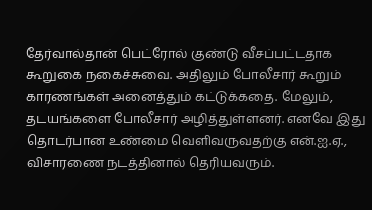தேர்வால்தான் பெட்ரோல் குண்டு வீசப்பட்டதாக கூறுகை நகைச்சுவை. அதிலும் போலீசார் கூறும் காரணங்கள் அனைத்தும் கட்டுக்கதை. மேலும், தடயங்களை போலீசார் அழித்துள்ளனர். எனவே இது தொடர்பான உண்மை வெளிவருவதற்கு என்.ஐ.ஏ., விசாரணை நடத்தினால் தெரியவரும்.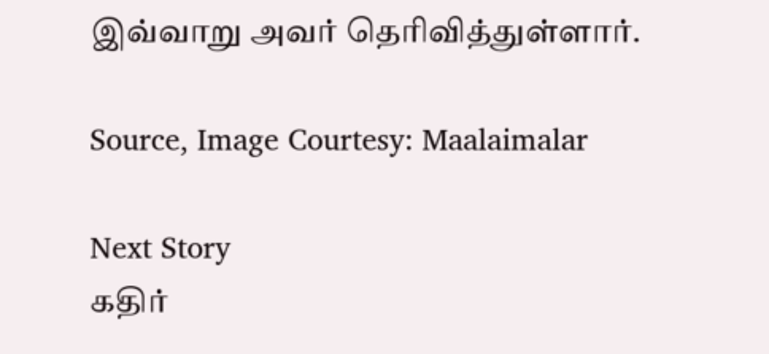இவ்வாறு அவர் தெரிவித்துள்ளார்.

Source, Image Courtesy: Maalaimalar

Next Story
கதிர்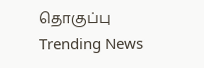தொகுப்பு
Trending News